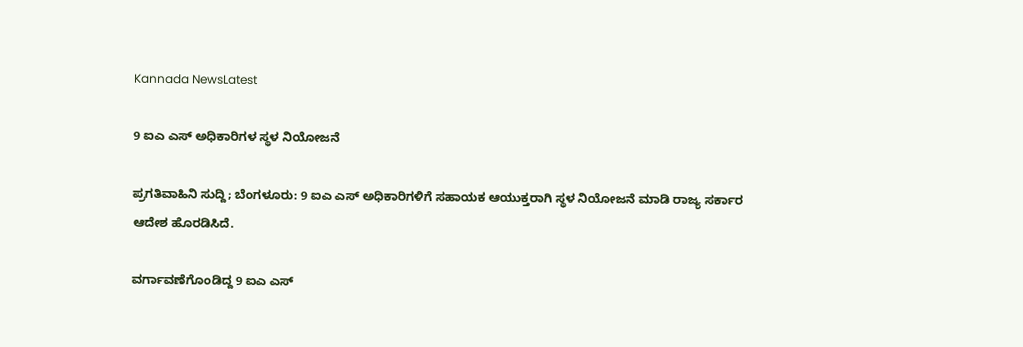Kannada NewsLatest

9 ಐಎ ಎಸ್ ಅಧಿಕಾರಿಗಳ ಸ್ಥಳ ನಿಯೋಜನೆ

ಪ್ರಗತಿವಾಹಿನಿ ಸುದ್ದಿ; ಬೆಂಗಳೂರು: 9 ಐಎ ಎಸ್ ಅಧಿಕಾರಿಗಳಿಗೆ ಸಹಾಯಕ ಆಯುಕ್ತರಾಗಿ ಸ್ಥಳ ನಿಯೋಜನೆ ಮಾಡಿ ರಾಜ್ಯ ಸರ್ಕಾರ ಆದೇಶ ಹೊರಡಿಸಿದೆ.

ವರ್ಗಾವಣೆಗೊಂಡಿದ್ದ 9 ಐಎ ಎಸ್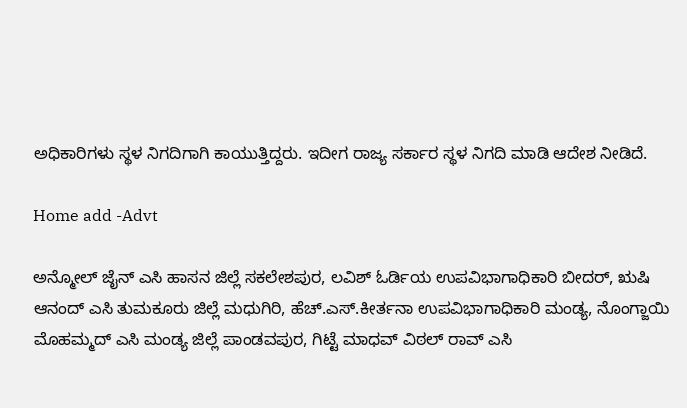ಅಧಿಕಾರಿಗಳು ಸ್ಥಳ ನಿಗದಿಗಾಗಿ ಕಾಯುತ್ತಿದ್ದರು. ಇದೀಗ ರಾಜ್ಯ ಸರ್ಕಾರ ಸ್ಥಳ ನಿಗದಿ ಮಾಡಿ ಆದೇಶ ನೀಡಿದೆ.

Home add -Advt

ಅನ್ಮೋಲ್ ಜೈನ್ ಎಸಿ ಹಾಸನ ಜಿಲ್ಲೆ ಸಕಲೇಶಪುರ, ಲವಿಶ್ ಓರ್ಡಿಯ ಉಪವಿಭಾಗಾಧಿಕಾರಿ ಬೀದರ್, ಋಷಿ ಆನಂದ್ ಎಸಿ ತುಮಕೂರು ಜಿಲ್ಲೆ ಮಧುಗಿರಿ, ಹೆಚ್.ಎಸ್.ಕೀರ್ತನಾ ಉಪವಿಭಾಗಾಧಿಕಾರಿ ಮಂಡ್ಯ, ನೊಂಗ್ಜಾಯಿ ಮೊಹಮ್ಮದ್ ಎಸಿ ಮಂಡ್ಯ ಜಿಲ್ಲೆ ಪಾಂಡವಪುರ, ಗಿಟ್ಟೆ ಮಾಧವ್ ವಿಠಲ್ ರಾವ್ ಎಸಿ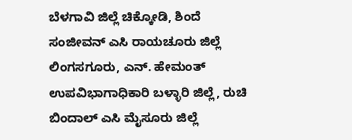ಬೆಳಗಾವಿ ಜಿಲ್ಲೆ ಚಿಕ್ಕೋಡಿ, ಶಿಂದೆ ಸಂಜೀವನ್ ಎಸಿ ರಾಯಚೂರು ಜಿಲ್ಲೆ ಲಿಂಗಸಗೂರು, ಎನ್. ಹೇಮಂತ್ ಉಪವಿಭಾಗಾಧಿಕಾರಿ ಬಳ್ಳಾರಿ ಜಿಲ್ಲೆ, ರುಚಿ ಬಿಂದಾಲ್ ಎಸಿ ಮೈಸೂರು ಜಿಲ್ಲೆ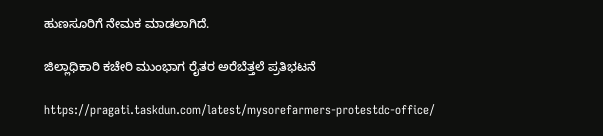ಹುಣಸೂರಿಗೆ ನೇಮಕ ಮಾಡಲಾಗಿದೆ.

ಜಿಲ್ಲಾಧಿಕಾರಿ ಕಚೇರಿ ಮುಂಭಾಗ ರೈತರ ಅರೆಬೆತ್ತಲೆ ಪ್ರತಿಭಟನೆ

https://pragati.taskdun.com/latest/mysorefarmers-protestdc-office/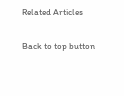Related Articles

Back to top button